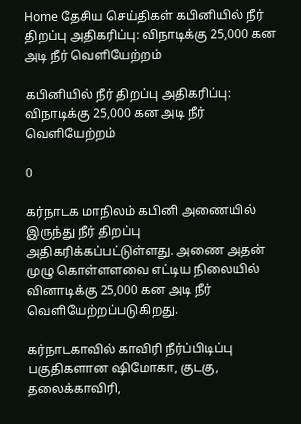Home தேசிய செய்திகள் கபினியில் நீர் திறப்பு அதிகரிப்பு: விநாடிக்கு 25,000 கன அடி நீர் வெளியேற்றம்

கபினியில் நீர் திறப்பு அதிகரிப்பு: விநாடிக்கு 25,000 கன அடி நீர் வெளியேற்றம்

0

கர்நாடக மாநிலம் கபினி அணையில் இருந்து நீர் திறப்பு அதிகரிக்கப்பட்டுள்ளது. அணை அதன் முழு கொள்ளளவை எட்டிய நிலையில் வினாடிக்கு 25,000 கன அடி நீர் வெளியேற்றப்படுகிறது.

கர்நாடகாவில் காவிரி நீர்ப்பிடிப்பு பகுதிகளான‌ ஷிமோகா, குடகு, தலைக்காவிரி,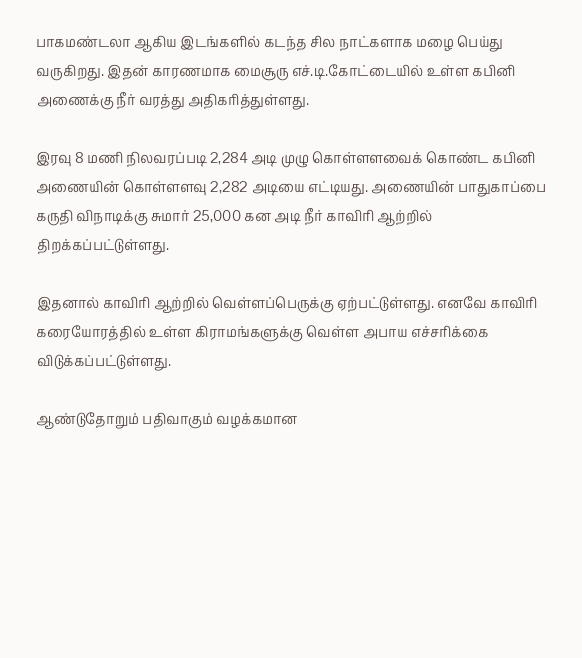பாகமண்டலா ஆகிய இடங்களில் கடந்த சில நாட்களாக மழை பெய்து வருகிறது. இதன் காரணமாக மைசூரு எச்.டி.கோட்டையில் உள்ள கபினி அணைக்கு நீர் வரத்து அதிகரித்துள்ளது.

இரவு 8 மணி நிலவரப்படி 2,284 அடி முழு கொள்ளளவைக் கொண்ட கபினி அணையின் கொள்ளளவு 2,282 அடியை எட்டியது. அணையின் பாதுகாப்பை கருதி விநாடிக்கு சுமார் 25,000 கன அடி நீர் காவிரி ஆற்றில் திறக்கப்பட்டுள்ளது.

இதனால் காவிரி ஆற்றில் வெள்ளப்பெருக்கு ஏற்பட்டுள்ளது. எனவே காவிரி கரையோரத்தில் உள்ள கிராமங்களுக்கு வெள்ள அபாய எச்சரிக்கை விடுக்கப்பட்டுள்ளது.

ஆண்டுதோறும் பதிவாகும் வழக்கமான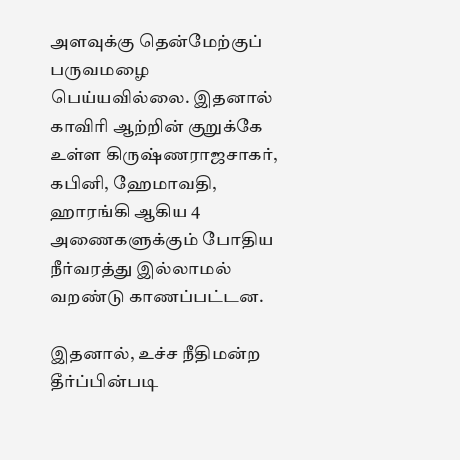அளவுக்கு தென்மேற்குப் பருவமழை பெய்யவில்லை. இதனால் காவிரி ஆற்றின் குறுக்கே உள்ள கிருஷ்ணராஜசாகர், கபினி, ஹேமாவதி, ஹாரங்கி ஆகிய 4 அணைகளுக்கும் போதிய நீர்வரத்து இல்லாமல் வறண்டு காணப்பட்டன.

இதனால், உச்ச நீதிமன்ற தீர்ப்பின்படி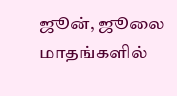ஜூன், ஜூலை மாதங்களில்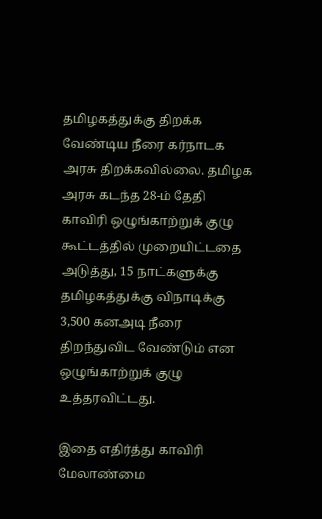தமிழகத்துக்கு திறக்க வேண்டிய நீரை கர்நாடக அரசு திறக்கவில்லை. தமிழக அரசு கடந்த 28-ம் தேதி காவிரி ஒழுங்காற்றுக் குழு கூட்டத்தில் முறையிட்டதை அடுத்து, 15 நாட்களுக்கு தமிழகத்துக்கு விநாடிக்கு 3,500 கனஅடி நீரை திறந்துவிட வேண்டும் என ஒழுங்காற்றுக் குழு உத்தரவிட்டது.

இதை எதிர்த்து காவிரி மேலாண்மை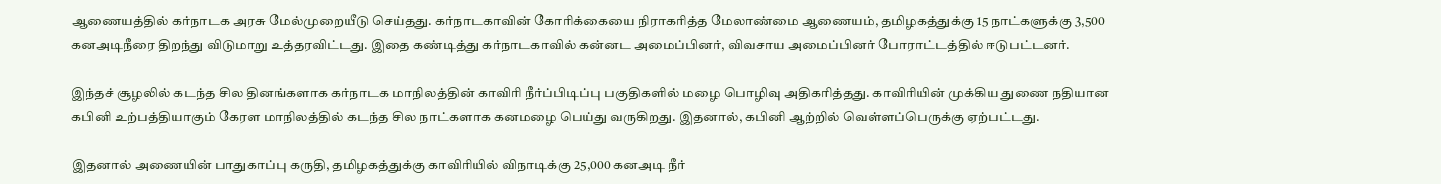ஆணையத்தில் கர்நாடக அரசு மேல்முறையீடு செய்தது. கர்நாடகாவின் கோரிக்கையை நிராகரித்த மேலாண்மை ஆணையம், தமிழகத்துக்கு 15 நாட்களுக்கு 3,500 கனஅடிநீரை திறந்து விடுமாறு உத்தரவிட்டது. இதை கண்டித்து கர்நாடகாவில் கன்னட அமைப்பினர், விவசாய அமைப்பினர் போராட்டத்தில் ஈடுபட்டனர்.

இந்தச் சூழலில் கடந்த சில தினங்களாக கர்நாடக மாநிலத்தின் காவிரி நீர்ப்பிடிப்பு பகுதிகளில் மழை பொழிவு அதிகரித்தது. காவிரியின் முக்கிய துணை நதியான கபினி உற்பத்தியாகும் கேரள மாநிலத்தில் கடந்த சில நாட்களாக கன‌மழை பெய்து வருகிறது. இதனால், கபினி ஆற்றில் வெள்ளப்பெருக்கு ஏற்பட்டது.

இதனால் அணையின் பாதுகாப்பு கருதி, தமிழகத்துக்கு காவிரியில் விநாடிக்கு 25,000 கனஅடி நீர்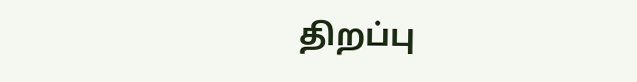திறப்பு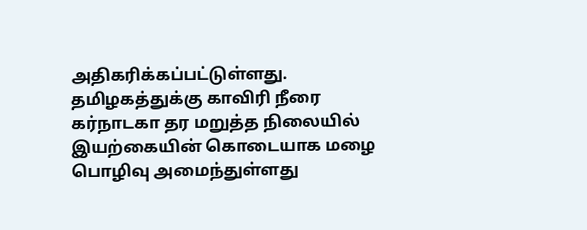அதிகரிக்கப்பட்டுள்ளது. தமிழகத்துக்கு காவிரி நீரை கர்நாடகா தர மறுத்த நிலையில் இயற்கையின் கொடையாக மழை பொழிவு அமைந்துள்ளது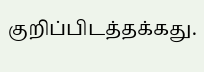குறிப்பிடத்தக்கது.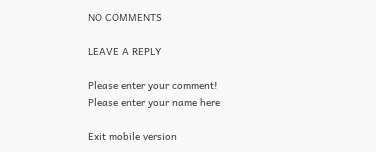NO COMMENTS

LEAVE A REPLY

Please enter your comment!
Please enter your name here

Exit mobile version